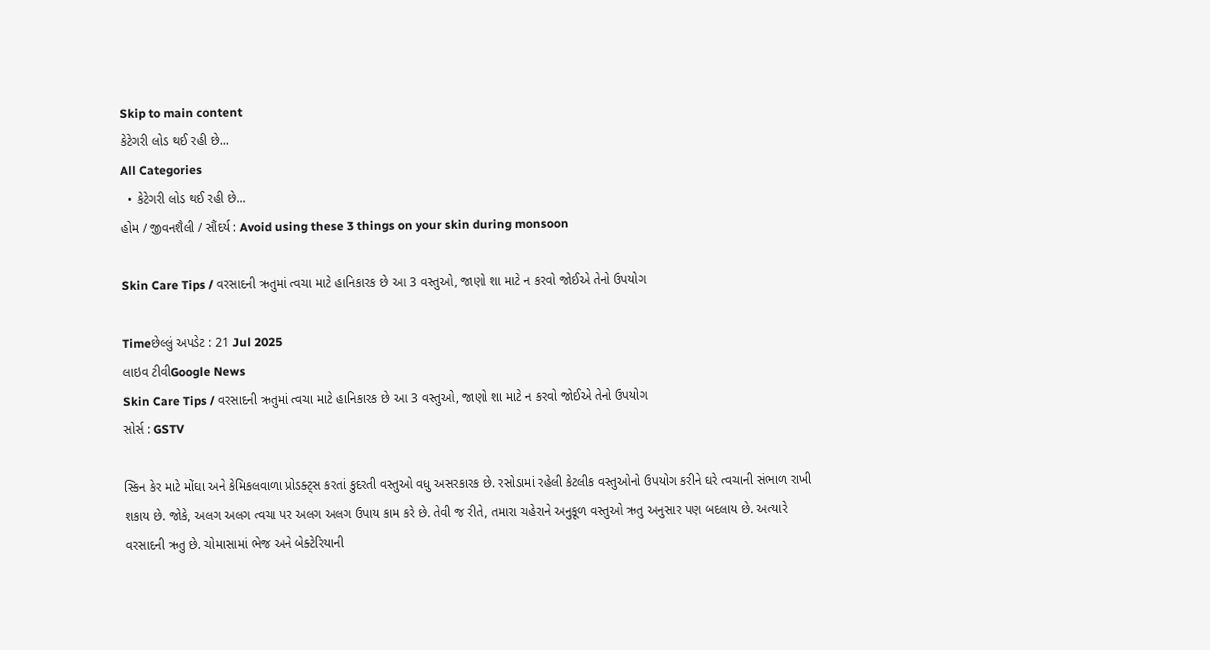Skip to main content
કેટેગરી લોડ થઈ રહી છે...
All Categories
  • કેટેગરી લોડ થઈ રહી છે...
હોમ / જીવનશૈલી / સૌંદર્ય : Avoid using these 3 things on your skin during monsoon

Skin Care Tips / વરસાદની ઋતુમાં ત્વચા માટે હાનિકારક છે આ 3 વસ્તુઓ, જાણો શા માટે ન કરવો જોઈએ તેનો ઉપયોગ

Timeછેલ્લું અપડેટ : 21 Jul 2025
લાઇવ ટીવીGoogle News
Skin Care Tips / વરસાદની ઋતુમાં ત્વચા માટે હાનિકારક છે આ 3 વસ્તુઓ, જાણો શા માટે ન કરવો જોઈએ તેનો ઉપયોગ
સોર્સ : GSTV

સ્કિન કેર માટે મોંઘા અને કેમિકલવાળા પ્રોડક્ટ્સ કરતાં કુદરતી વસ્તુઓ વધુ અસરકારક છે. રસોડામાં રહેલી કેટલીક વસ્તુઓનો ઉપયોગ કરીને ઘરે ત્વચાની સંભાળ રાખી શકાય છે. જોકે, અલગ અલગ ત્વચા પર અલગ અલગ ઉપાય કામ કરે છે. તેવી જ રીતે, તમારા ચહેરાને અનુકૂળ વસ્તુઓ ઋતુ અનુસાર પણ બદલાય છે. અત્યારે વરસાદની ઋતુ છે. ચોમાસામાં ભેજ અને બેક્ટેરિયાની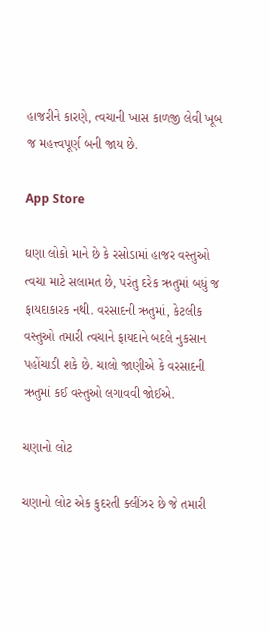હાજરીને કારણે, ત્વચાની ખાસ કાળજી લેવી ખૂબ જ મહત્ત્વપૂર્ણ બની જાય છે.

App Store

ઘણા લોકો માને છે કે રસોડામાં હાજર વસ્તુઓ ત્વચા માટે સલામત છે, પરંતુ દરેક ઋતુમાં બધું જ ફાયદાકારક નથી. વરસાદની ઋતુમાં, કેટલીક વસ્તુઓ તમારી ત્વચાને ફાયદાને બદલે નુકસાન પહોંચાડી શકે છે. ચાલો જાણીએ કે વરસાદની ઋતુમાં કઈ વસ્તુઓ લગાવવી જોઈએ.

ચણાનો લોટ

ચણાનો લોટ એક કુદરતી ક્લીંઝર છે જે તમારી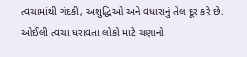ત્વચામાંથી ગંદકી, અશુદ્ધિઓ અને વધારાનું તેલ દૂર કરે છે. ઓઈલી ત્વચા ધરાવતા લોકો માટે ચણાનો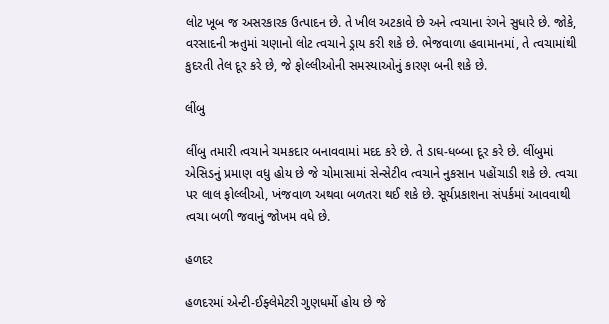લોટ ખૂબ જ અસરકારક ઉત્પાદન છે. તે ખીલ અટકાવે છે અને ત્વચાના રંગને સુધારે છે. જોકે, વરસાદની ઋતુમાં ચણાનો લોટ ત્વચાને ડ્રાય કરી શકે છે. ભેજવાળા હવામાનમાં, તે ત્વચામાંથી કુદરતી તેલ દૂર કરે છે, જે ફોલ્લીઓની સમસ્યાઓનું કારણ બની શકે છે.

લીંબુ

લીંબુ તમારી ત્વચાને ચમકદાર બનાવવામાં મદદ કરે છે. તે ડાઘ-ધબ્બા દૂર કરે છે. લીંબુમાં એસિડનું પ્રમાણ વધુ હોય છે જે ચોમાસામાં સેન્સેટીવ ત્વચાને નુકસાન પહોંચાડી શકે છે. ત્વચા પર લાલ ફોલ્લીઓ, ખંજવાળ અથવા બળતરા થઈ શકે છે. સૂર્યપ્રકાશના સંપર્કમાં આવવાથી ત્વચા બળી જવાનું જોખમ વધે છે.

હળદર

હળદરમાં એન્ટી-ઈફ્લેમેટરી ગુણધર્મો હોય છે જે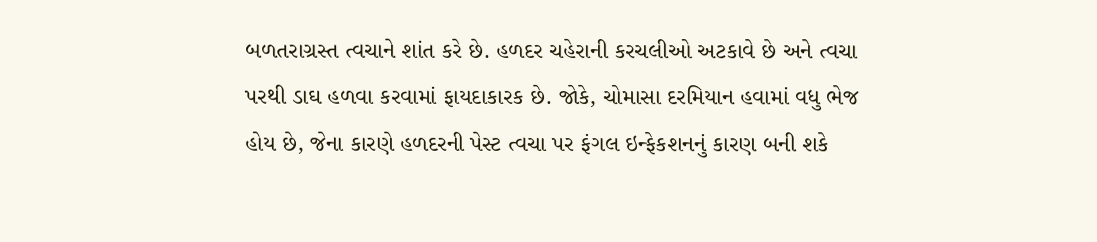બળતરાગ્રસ્ત ત્વચાને શાંત કરે છે. હળદર ચહેરાની કરચલીઓ અટકાવે છે અને ત્વચા પરથી ડાઘ હળવા કરવામાં ફાયદાકારક છે. જોકે, ચોમાસા દરમિયાન હવામાં વધુ ભેજ હોય છે, જેના કારણે હળદરની પેસ્ટ ત્વચા પર ફંગલ ઇન્ફેકશનનું કારણ બની શકે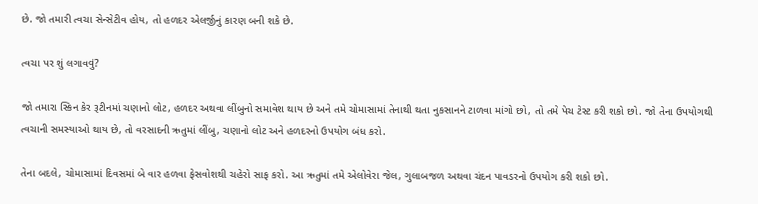છે. જો તમારી ત્વચા સેન્સેટીવ હોય, તો હળદર એલર્જીનું કારણ બની શકે છે.

ત્વચા પર શું લગાવવું?

જો તમારા સ્કિન કેર રૂટીનમાં ચણાનો લોટ, હળદર અથવા લીંબુનો સમાવેશ થાય છે અને તમે ચોમાસામાં તેનાથી થતા નુકસાનને ટાળવા માંગો છો, તો તમે પેચ ટેસ્ટ કરી શકો છો. જો તેના ઉપયોગથી ત્વચાની સમસ્યાઓ થાય છે, તો વરસાદની ઋતુમાં લીંબુ, ચણાનો લોટ અને હળદરનો ઉપયોગ બંધ કરો.

તેના બદલે, ચોમાસામાં દિવસમાં બે વાર હળવા ફેસવોશથી ચહેરો સાફ કરો. આ ઋતુમાં તમે એલોવેરા જેલ, ગુલાબજળ અથવા ચંદન પાવડરનો ઉપયોગ કરી શકો છો.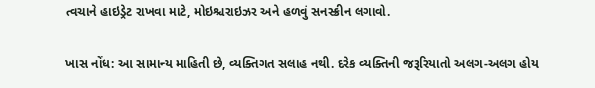ત્વચાને હાઇડ્રેટ રાખવા માટે, મોઇશ્ચરાઇઝર અને હળવું સનસ્ક્રીન લગાવો.

ખાસ નોંધ: આ સામાન્ય માહિતી છે, વ્યક્તિગત સલાહ નથી. દરેક વ્યક્તિની જરૂરિયાતો અલગ-અલગ હોય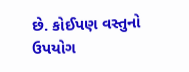છે. કોઈપણ વસ્તુનો ઉપયોગ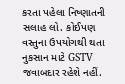કરતા પહેલા નિષ્ણાતની સલાહ લો. કોઈપણ વસ્તુના ઉપયોગથી થતા નુકસાન માટે GSTV જવાબદાર રહેશે નહીં.